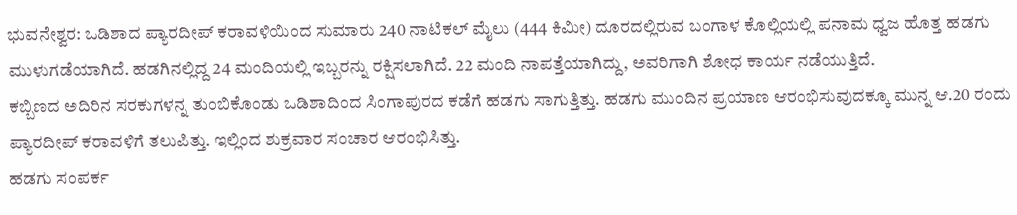ಭುವನೇಶ್ವರ: ಒಡಿಶಾದ ಪ್ಯಾರದೀಪ್ ಕರಾವಳಿಯಿಂದ ಸುಮಾರು 240 ನಾಟಿಕಲ್ ಮೈಲು (444 ಕಿಮೀ) ದೂರದಲ್ಲಿರುವ ಬಂಗಾಳ ಕೊಲ್ಲಿಯಲ್ಲಿ ಪನಾಮ ಧ್ವಜ ಹೊತ್ತ ಹಡಗು ಮುಳುಗಡೆಯಾಗಿದೆ. ಹಡಗಿನಲ್ಲಿದ್ದ 24 ಮಂದಿಯಲ್ಲಿ ಇಬ್ಬರನ್ನು ರಕ್ಷಿಸಲಾಗಿದೆ. 22 ಮಂದಿ ನಾಪತ್ತೆಯಾಗಿದ್ದು, ಅವರಿಗಾಗಿ ಶೋಧ ಕಾರ್ಯ ನಡೆಯುತ್ತಿದೆ.
ಕಬ್ಬಿಣದ ಅದಿರಿನ ಸರಕುಗಳನ್ನ ತುಂಬಿಕೊಂಡು ಒಡಿಶಾದಿಂದ ಸಿಂಗಾಪುರದ ಕಡೆಗೆ ಹಡಗು ಸಾಗುತ್ತಿತ್ತು. ಹಡಗು ಮುಂದಿನ ಪ್ರಯಾಣ ಆರಂಭಿಸುವುದಕ್ಕೂ ಮುನ್ನ ಆ.20 ರಂದು ಪ್ಯಾರದೀಪ್ ಕರಾವಳಿಗೆ ತಲುಪಿತ್ತು. ಇಲ್ಲಿಂದ ಶುಕ್ರವಾರ ಸಂಚಾರ ಆರಂಭಿಸಿತ್ತು.
ಹಡಗು ಸಂಪರ್ಕ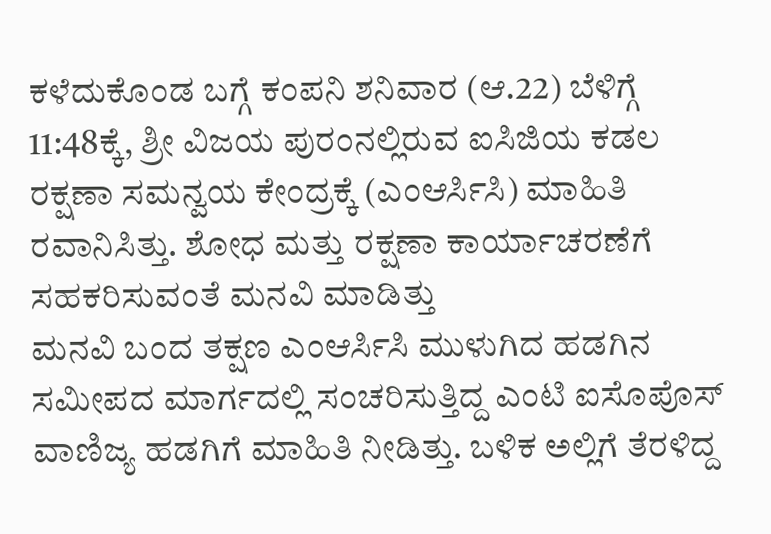ಕಳೆದುಕೊಂಡ ಬಗ್ಗೆ ಕಂಪನಿ ಶನಿವಾರ (ಆ.22) ಬೆಳಿಗ್ಗೆ 11:48ಕ್ಕೆ, ಶ್ರೀ ವಿಜಯ ಪುರಂನಲ್ಲಿರುವ ಐಸಿಜಿಯ ಕಡಲ ರಕ್ಷಣಾ ಸಮನ್ವಯ ಕೇಂದ್ರಕ್ಕೆ (ಎಂಆರ್ಸಿಸಿ) ಮಾಹಿತಿ ರವಾನಿಸಿತ್ತು. ಶೋಧ ಮತ್ತು ರಕ್ಷಣಾ ಕಾರ್ಯಾಚರಣೆಗೆ ಸಹಕರಿಸುವಂತೆ ಮನವಿ ಮಾಡಿತ್ತು
ಮನವಿ ಬಂದ ತಕ್ಷಣ ಎಂಆರ್ಸಿಸಿ ಮುಳುಗಿದ ಹಡಗಿನ ಸಮೀಪದ ಮಾರ್ಗದಲ್ಲಿ ಸಂಚರಿಸುತ್ತಿದ್ದ ಎಂಟಿ ಐಸೊಪೊಸ್ ವಾಣಿಜ್ಯ ಹಡಗಿಗೆ ಮಾಹಿತಿ ನೀಡಿತ್ತು. ಬಳಿಕ ಅಲ್ಲಿಗೆ ತೆರಳಿದ್ದ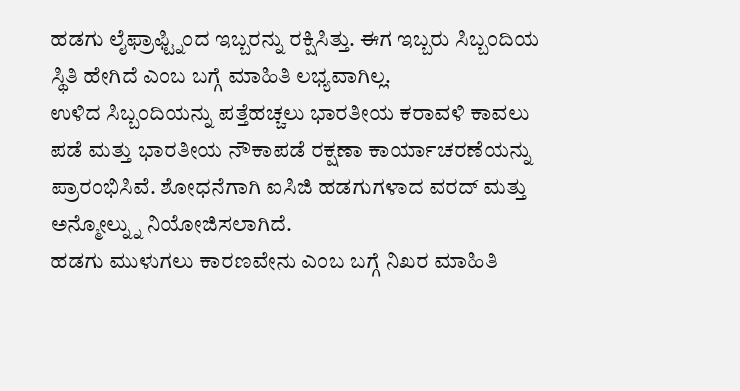ಹಡಗು ಲೈಫ್ರಾಫ್ಟ್ನಿಂದ ಇಬ್ಬರನ್ನು ರಕ್ಷಿಸಿತ್ತು. ಈಗ ಇಬ್ಬರು ಸಿಬ್ಬಂದಿಯ ಸ್ಥಿತಿ ಹೇಗಿದೆ ಎಂಬ ಬಗ್ಗೆ ಮಾಹಿತಿ ಲಭ್ಯವಾಗಿಲ್ಲ.
ಉಳಿದ ಸಿಬ್ಬಂದಿಯನ್ನು ಪತ್ತೆಹಚ್ಚಲು ಭಾರತೀಯ ಕರಾವಳಿ ಕಾವಲು ಪಡೆ ಮತ್ತು ಭಾರತೀಯ ನೌಕಾಪಡೆ ರಕ್ಷಣಾ ಕಾರ್ಯಾಚರಣೆಯನ್ನು ಪ್ರಾರಂಭಿಸಿವೆ. ಶೋಧನೆಗಾಗಿ ಐಸಿಜಿ ಹಡಗುಗಳಾದ ವರದ್ ಮತ್ತು ಅನ್ಮೋಲ್ನ್ನು ನಿಯೋಜಿಸಲಾಗಿದೆ.
ಹಡಗು ಮುಳುಗಲು ಕಾರಣವೇನು ಎಂಬ ಬಗ್ಗೆ ನಿಖರ ಮಾಹಿತಿ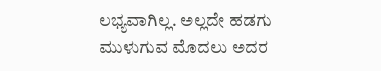ಲಭ್ಯವಾಗಿಲ್ಲ. ಅಲ್ಲದೇ ಹಡಗು ಮುಳುಗುವ ಮೊದಲು ಅದರ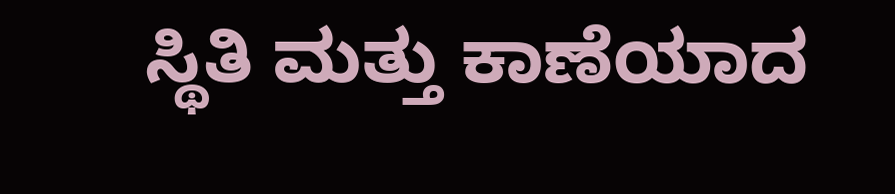ಸ್ಥಿತಿ ಮತ್ತು ಕಾಣೆಯಾದ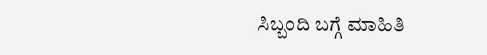ಸಿಬ್ಬಂದಿ ಬಗ್ಗೆ ಮಾಹಿತಿ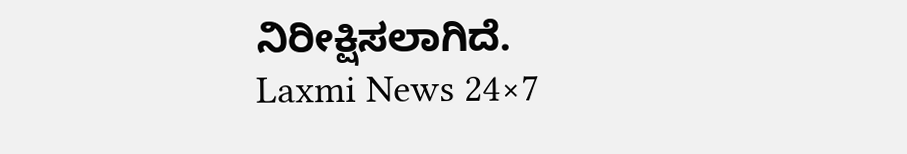ನಿರೀಕ್ಷಿಸಲಾಗಿದೆ.
Laxmi News 24×7